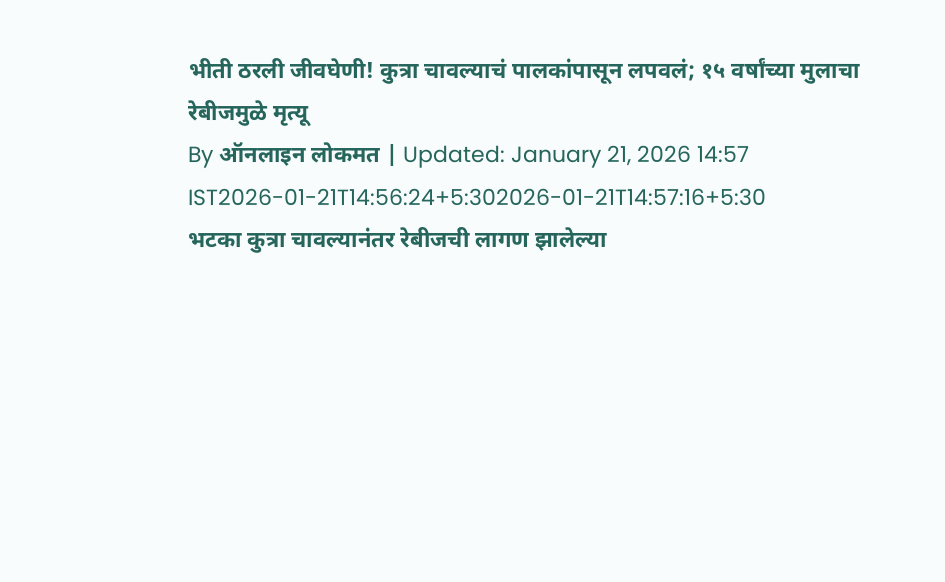भीती ठरली जीवघेणी! कुत्रा चावल्याचं पालकांपासून लपवलं; १५ वर्षांच्या मुलाचा रेबीजमुळे मृत्यू
By ऑनलाइन लोकमत | Updated: January 21, 2026 14:57 IST2026-01-21T14:56:24+5:302026-01-21T14:57:16+5:30
भटका कुत्रा चावल्यानंतर रेबीजची लागण झालेल्या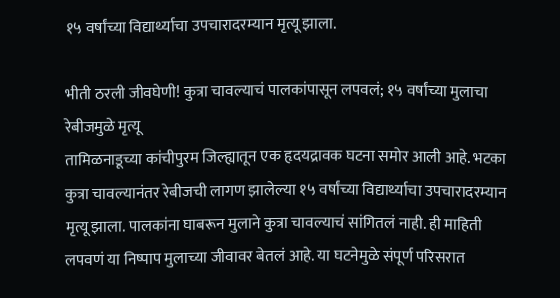१५ वर्षांच्या विद्यार्थ्याचा उपचारादरम्यान मृत्यू झाला.

भीती ठरली जीवघेणी! कुत्रा चावल्याचं पालकांपासून लपवलं; १५ वर्षांच्या मुलाचा रेबीजमुळे मृत्यू
तामिळनाडूच्या कांचीपुरम जिल्ह्यातून एक हृदयद्रावक घटना समोर आली आहे. भटका कुत्रा चावल्यानंतर रेबीजची लागण झालेल्या १५ वर्षांच्या विद्यार्थ्याचा उपचारादरम्यान मृत्यू झाला. पालकांना घाबरून मुलाने कुत्रा चावल्याचं सांगितलं नाही. ही माहिती लपवणं या निष्पाप मुलाच्या जीवावर बेतलं आहे. या घटनेमुळे संपूर्ण परिसरात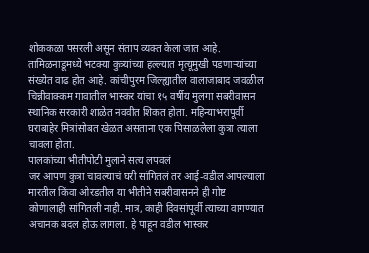शोककळा पसरली असून संताप व्यक्त केला जात आहे.
तामिळनाडूमध्ये भटक्या कुत्र्यांच्या हल्ल्यात मृत्यूमुखी पडणाऱ्यांच्या संख्येत वाढ होत आहे. कांचीपुरम जिल्ह्यातील वालाजाबाद जवळील चिन्नीवाक्कम गावातील भास्कर यांचा १५ वर्षीय मुलगा सबरीवासन स्थानिक सरकारी शाळेत नववीत शिकत होता. महिन्याभरापूर्वी घराबाहेर मित्रांसोबत खेळत असताना एक पिसाळलेला कुत्रा त्याला चावला होता.
पालकांच्या भीतीपोटी मुलाने सत्य लपवलं
जर आपण कुत्रा चावल्याचं घरी सांगितलं तर आई-वडील आपल्याला मारतील किंवा ओरडतील या भीतीने सबरीवासनने ही गोष्ट कोणालाही सांगितली नाही. मात्र, काही दिवसांपूर्वी त्याच्या वागण्यात अचानक बदल होऊ लागला. हे पाहून वडील भास्कर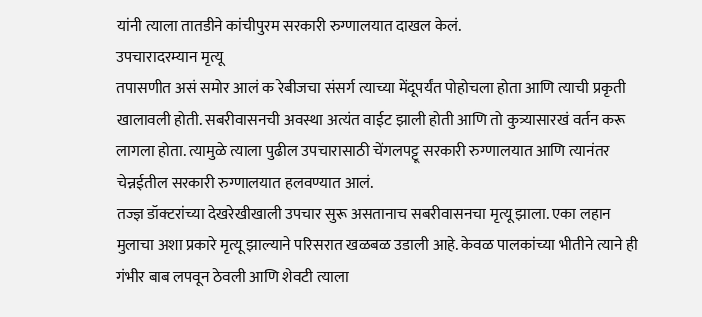यांनी त्याला तातडीने कांचीपुरम सरकारी रुग्णालयात दाखल केलं.
उपचारादरम्यान मृत्यू
तपासणीत असं समोर आलं क रेबीजचा संसर्ग त्याच्या मेंदूपर्यंत पोहोचला होता आणि त्याची प्रकृती खालावली होती. सबरीवासनची अवस्था अत्यंत वाईट झाली होती आणि तो कुत्र्यासारखं वर्तन करू लागला होता. त्यामुळे त्याला पुढील उपचारासाठी चेंगलपट्टू सरकारी रुग्णालयात आणि त्यानंतर चेन्नईतील सरकारी रुग्णालयात हलवण्यात आलं.
तज्ज्ञ डॉक्टरांच्या देखरेखीखाली उपचार सुरू असतानाच सबरीवासनचा मृत्यू झाला. एका लहान मुलाचा अशा प्रकारे मृत्यू झाल्याने परिसरात खळबळ उडाली आहे. केवळ पालकांच्या भीतीने त्याने ही गंभीर बाब लपवून ठेवली आणि शेवटी त्याला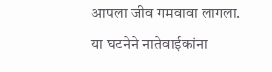आपला जीव गमवावा लागला. या घटनेने नातेवाईकांना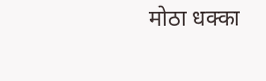मोठा धक्का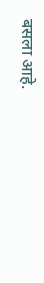बसला आहे.